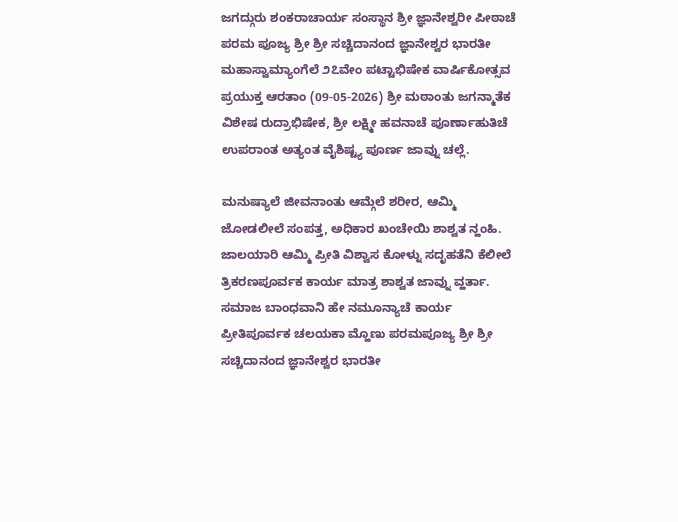ಜಗದ್ಗುರು ಶಂಕರಾಚಾರ್ಯ ಸಂಸ್ಥಾನ ಶ್ರೀ ಜ್ಞಾನೇಶ್ವರೀ ಪೀಠಾಚೆ ಪರಮ ಪೂಜ್ಯ ಶ್ರೀ ಶ್ರೀ ಸಚ್ಚಿದಾನಂದ ಜ್ಞಾನೇಶ್ವರ ಭಾರತೀ ಮಹಾಸ್ವಾಮ್ಯಾಂಗೆಲೆ ೨೭ವೇಂ ಪಟ್ಟಾಭಿಷೇಕ ವಾರ್ಷಿಕೋತ್ಸವ ಪ್ರಯುಕ್ತ ಆರತಾಂ (09-05-2026) ಶ್ರೀ ಮಠಾಂತು ಜಗನ್ಮಾತೆಕ ವಿಶೇಷ ರುದ್ರಾಭಿಷೇಕ, ಶ್ರೀ ಲಕ್ಷ್ಮೀ ಹವನಾಚೆ ಪೂರ್ಣಾಹುತಿಚೆ ಉಪರಾಂತ ಅತ್ಯಂತ ವೈಶಿಷ್ಟ್ಯ ಪೂರ್ಣ ಜಾವ್ನು ಚಲ್ಲೆ.

ಮನುಷ್ಯಾಲೆ ಜೀವನಾಂತು ಆಮ್ಗೆಲೆ ಶರೀರ, ಆಮ್ಮಿ ಜೋಡಲೀಲೆ ಸಂಪತ್ತ, ಅಧಿಕಾರ ಖಂಚೇಯಿ ಶಾಶ್ವತ ನ್ಹಂಹಿ. ಜಾಲಯಾರಿ ಆಮ್ಮಿ ಪ್ರೀತಿ ವಿಶ್ವಾಸ ಕೋಳ್ನು ಸದೃಹತೆನಿ ಕೆಲೀಲೆ ತ್ರಿಕರಣಪೂರ್ವಕ ಕಾರ್ಯ ಮಾತ್ರ ಶಾಶ್ವತ ಜಾವ್ನು ವ್ಹರ್ತಾ. ಸಮಾಜ ಬಾಂಧವಾನಿ ಹೇ ನಮೂನ್ಯಾಚೆ ಕಾರ್ಯ ಪ್ರೀತಿಪೂರ್ವಕ ಚಲಯಕಾ ಮ್ಹೊಣು ಪರಮಪೂಜ್ಯ ಶ್ರೀ ಶ್ರೀ ಸಚ್ಚಿದಾನಂದ ಜ್ಞಾನೇಶ್ವರ ಭಾರತೀ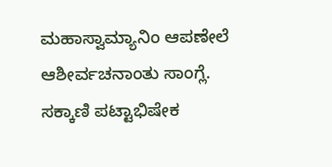ಮಹಾಸ್ವಾಮ್ಯಾನಿಂ ಆಪಣೇಲೆ ಆಶೀರ್ವಚನಾಂತು ಸಾಂಗ್ಲೆ.
ಸಕ್ಕಾಣಿ ಪಟ್ಟಾಭಿಷೇಕ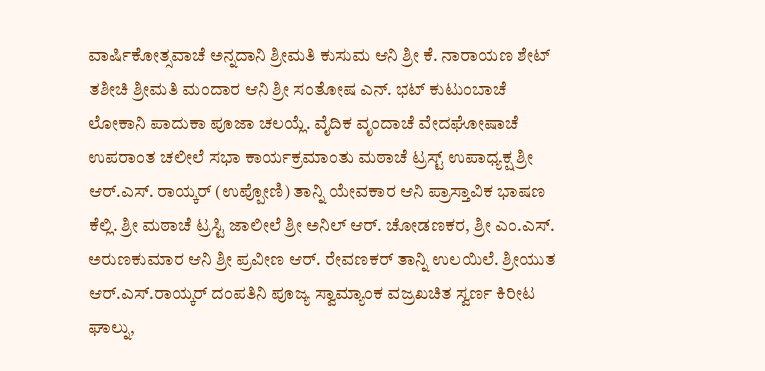ವಾರ್ಷಿಕೋತ್ಸವಾಚೆ ಅನ್ನದಾನಿ ಶ್ರೀಮತಿ ಕುಸುಮ ಆನಿ ಶ್ರೀ ಕೆ. ನಾರಾಯಣ ಶೇಟ್ ತಶೀಚಿ ಶ್ರೀಮತಿ ಮಂದಾರ ಆನಿ ಶ್ರೀ ಸಂತೋಷ ಎನ್. ಭಟ್ ಕುಟುಂಬಾಚೆ ಲೋಕಾನಿ ಪಾದುಕಾ ಪೂಜಾ ಚಲಯ್ಲೆ. ವೈದಿಕ ವೃಂದಾಚೆ ವೇದಘೋಷಾಚೆ ಉಪರಾಂತ ಚಲೀಲೆ ಸಭಾ ಕಾರ್ಯಕ್ರಮಾಂತು ಮಠಾಚೆ ಟ್ರಸ್ಟ್ ಉಪಾಧ್ಯಕ್ಷ ಶ್ರೀ ಆರ್.ಎಸ್. ರಾಯ್ಕರ್ (ಉಪ್ಪೋಣಿ) ತಾನ್ನಿ ಯೇವಕಾರ ಆನಿ ಪ್ರಾಸ್ತಾವಿಕ ಭಾಷಣ ಕೆಲ್ಲಿ. ಶ್ರೀ ಮಠಾಚೆ ಟ್ರಸ್ಟಿ ಜಾಲೀಲೆ ಶ್ರೀ ಅನಿಲ್ ಆರ್. ಚೋಡಣಕರ, ಶ್ರೀ ಎಂ.ಎಸ್. ಅರುಣಕುಮಾರ ಆನಿ ಶ್ರೀ ಪ್ರವೀಣ ಆರ್. ರೇವಣಕರ್ ತಾನ್ನಿ ಉಲಯಿಲೆ. ಶ್ರೀಯುತ ಆರ್.ಎಸ್.ರಾಯ್ಕರ್ ದಂಪತಿನಿ ಪೂಜ್ಯ ಸ್ವಾಮ್ಯಾಂಕ ವಜ್ರಖಚಿತ ಸ್ವರ್ಣ ಕಿರೀಟ ಘಾಲ್ನು,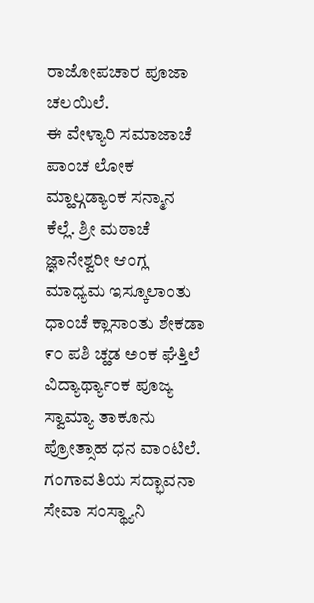ರಾಜೋಪಚಾರ ಪೂಜಾ ಚಲಯಿಲೆ.
ಈ ವೇಳ್ಯಾರಿ ಸಮಾಜಾಚೆ ಪಾಂಚ ಲೋಕ ಮ್ಹಾಲ್ಗಡ್ಯಾಂಕ ಸನ್ಮಾನ ಕೆಲ್ಲೆ. ಶ್ರೀ ಮಠಾಚೆ ಜ್ಞಾನೇಶ್ವರೀ ಆಂಗ್ಲ ಮಾಧ್ಯಮ ಇಸ್ಕೂಲಾಂತು ಧಾಂಚೆ ಕ್ಲಾಸಾಂತು ಶೇಕಡಾ ೯೦ ಪಶಿ ಚ್ಹಡ ಅಂಕ ಘೆತ್ತಿಲೆ ವಿದ್ಯಾರ್ಥ್ಯಾಂಕ ಪೂಜ್ಯ ಸ್ವಾಮ್ಯಾ ತಾಕೂನು ಪ್ರೋತ್ಸಾಹ ಧನ ವಾಂಟಿಲೆ. ಗಂಗಾವತಿಯ ಸದ್ಭಾವನಾ ಸೇವಾ ಸಂಸ್ಥ್ಯಾನಿ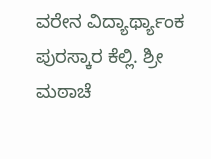ವರೇನ ವಿದ್ಯಾರ್ಥ್ಯಾಂಕ ಪುರಸ್ಕಾರ ಕೆಲ್ಲಿ. ಶ್ರೀ ಮಠಾಚೆ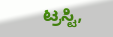ಟ್ರಸ್ಟಿ,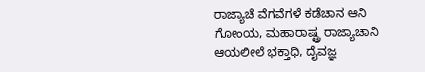ರಾಜ್ಯಾಚೆ ವೆಗವೆಗಳೆ ಕಡೆಚಾನ ಆನಿ ಗೋಂಯ, ಮಹಾರಾಷ್ಟ್ರ ರಾಜ್ಯಾಚಾನಿ ಆಯಲೀಲೆ ಭಕ್ತಾಧಿ, ದೈವಜ್ಞ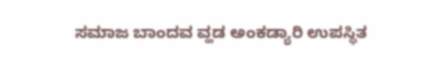ಸಮಾಜ ಬಾಂದವ ವ್ಹಡ ಅಂಕಡ್ಯಾರಿ ಉಪಸ್ಥಿತ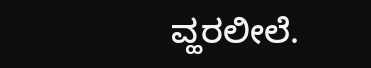ವ್ಹರಲೀಲೆ.